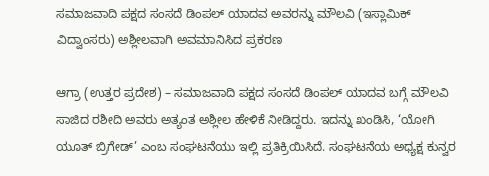ಸಮಾಜವಾದಿ ಪಕ್ಷದ ಸಂಸದೆ ಡಿಂಪಲ್ ಯಾದವ ಅವರನ್ನು ಮೌಲವಿ (ಇಸ್ಲಾಮಿಕ್ ವಿದ್ವಾಂಸರು) ಅಶ್ಲೀಲವಾಗಿ ಅವಮಾನಿಸಿದ ಪ್ರಕರಣ

ಆಗ್ರಾ (ಉತ್ತರ ಪ್ರದೇಶ) – ಸಮಾಜವಾದಿ ಪಕ್ಷದ ಸಂಸದೆ ಡಿಂಪಲ್ ಯಾದವ ಬಗ್ಗೆ ಮೌಲವಿ ಸಾಜಿದ ರಶೀದಿ ಅವರು ಅತ್ಯಂತ ಅಶ್ಲೀಲ ಹೇಳಿಕೆ ನೀಡಿದ್ದರು. ಇದನ್ನು ಖಂಡಿಸಿ, ‘ಯೋಗಿ ಯೂತ್ ಬ್ರಿಗೇಡ್’ ಎಂಬ ಸಂಘಟನೆಯು ಇಲ್ಲಿ ಪ್ರತಿಕ್ರಿಯಿಸಿದೆ. ಸಂಘಟನೆಯ ಅಧ್ಯಕ್ಷ ಕುನ್ವರ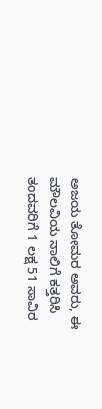ಅಜಯ ತೋಮರ ಅವರು, ಈ ಮೌಲವಿಯ ನಾಲಿಗೆ ಕತ್ತರಿಸಿ ತಂದವರಿಗೆ 1 ಲಕ್ಷ 51 ಸಾವಿರ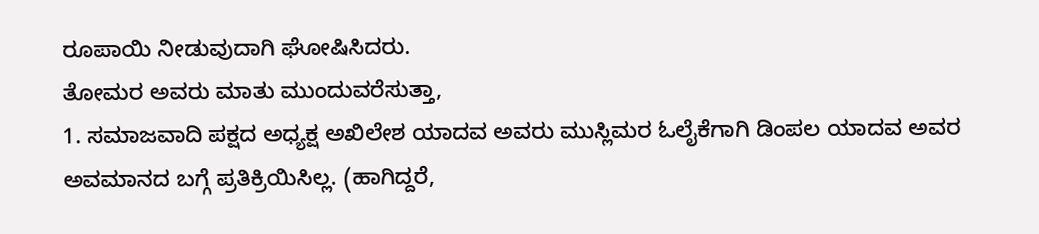ರೂಪಾಯಿ ನೀಡುವುದಾಗಿ ಘೋಷಿಸಿದರು.
ತೋಮರ ಅವರು ಮಾತು ಮುಂದುವರೆಸುತ್ತಾ,
1. ಸಮಾಜವಾದಿ ಪಕ್ಷದ ಅಧ್ಯಕ್ಷ ಅಖಿಲೇಶ ಯಾದವ ಅವರು ಮುಸ್ಲಿಮರ ಓಲೈಕೆಗಾಗಿ ಡಿಂಪಲ ಯಾದವ ಅವರ ಅವಮಾನದ ಬಗ್ಗೆ ಪ್ರತಿಕ್ರಿಯಿಸಿಲ್ಲ. (ಹಾಗಿದ್ದರೆ,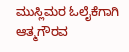ಮುಸ್ಲಿಮರ ಓಲೈಕೆಗಾಗಿ ಆತ್ಮಗೌರವ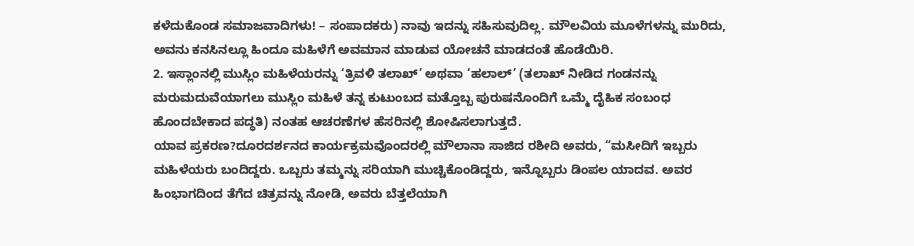ಕಳೆದುಕೊಂಡ ಸಮಾಜವಾದಿಗಳು! – ಸಂಪಾದಕರು) ನಾವು ಇದನ್ನು ಸಹಿಸುವುದಿಲ್ಲ. ಮೌಲವಿಯ ಮೂಳೆಗಳನ್ನು ಮುರಿದು, ಅವನು ಕನಸಿನಲ್ಲೂ ಹಿಂದೂ ಮಹಿಳೆಗೆ ಅವಮಾನ ಮಾಡುವ ಯೋಚನೆ ಮಾಡದಂತೆ ಹೊಡೆಯಿರಿ.
2. ಇಸ್ಲಾಂನಲ್ಲಿ ಮುಸ್ಲಿಂ ಮಹಿಳೆಯರನ್ನು ‘ತ್ರಿವಳಿ ತಲಾಖ್’ ಅಥವಾ ‘ಹಲಾಲ್’ (ತಲಾಖ್ ನೀಡಿದ ಗಂಡನನ್ನು ಮರುಮದುವೆಯಾಗಲು ಮುಸ್ಲಿಂ ಮಹಿಳೆ ತನ್ನ ಕುಟುಂಬದ ಮತ್ತೊಬ್ಬ ಪುರುಷನೊಂದಿಗೆ ಒಮ್ಮೆ ದೈಹಿಕ ಸಂಬಂಧ ಹೊಂದಬೇಕಾದ ಪದ್ಧತಿ) ನಂತಹ ಆಚರಣೆಗಳ ಹೆಸರಿನಲ್ಲಿ ಶೋಷಿಸಲಾಗುತ್ತದೆ.
ಯಾವ ಪ್ರಕರಣ?ದೂರದರ್ಶನದ ಕಾರ್ಯಕ್ರಮವೊಂದರಲ್ಲಿ ಮೌಲಾನಾ ಸಾಜಿದ ರಶೀದಿ ಅವರು, “ಮಸೀದಿಗೆ ಇಬ್ಬರು ಮಹಿಳೆಯರು ಬಂದಿದ್ದರು. ಒಬ್ಬರು ತಮ್ಮನ್ನು ಸರಿಯಾಗಿ ಮುಚ್ಚಿಕೊಂಡಿದ್ದರು, ಇನ್ನೊಬ್ಬರು ಡಿಂಪಲ ಯಾದವ. ಅವರ ಹಿಂಭಾಗದಿಂದ ತೆಗೆದ ಚಿತ್ರವನ್ನು ನೋಡಿ, ಅವರು ಬೆತ್ತಲೆಯಾಗಿ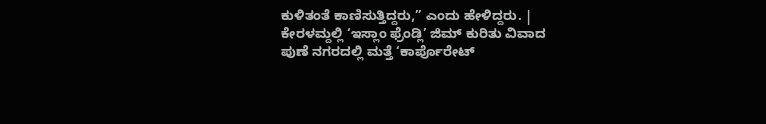ಕುಳಿತಂತೆ ಕಾಣಿಸುತ್ತಿದ್ದರು,” ಎಂದು ಹೇಳಿದ್ದರು. |
ಕೇರಳಮ್ದಲ್ಲಿ ‘ಇಸ್ಲಾಂ ಫ್ರೆಂಡ್ಲಿ’ ಜಿಮ್ ಕುರಿತು ವಿವಾದ
ಪುಣೆ ನಗರದಲ್ಲಿ ಮತ್ತೆ ‘ಕಾರ್ಪೊರೇಟ್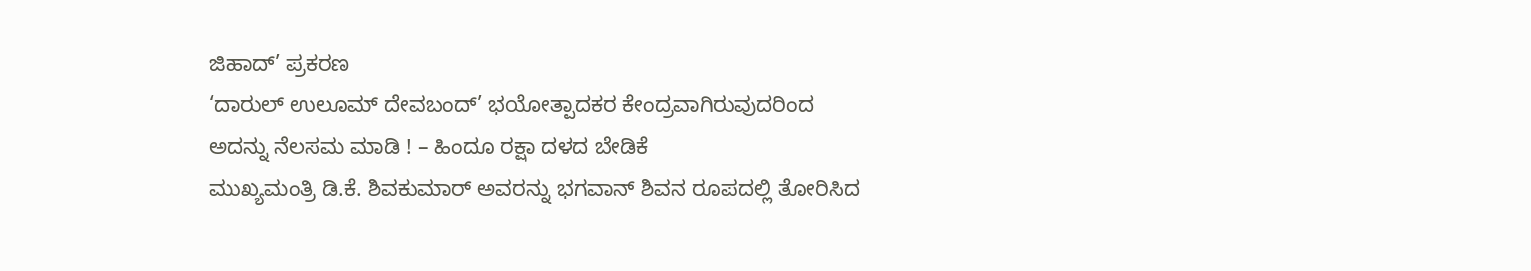ಜಿಹಾದ್’ ಪ್ರಕರಣ
‘ದಾರುಲ್ ಉಲೂಮ್ ದೇವಬಂದ್’ ಭಯೋತ್ಪಾದಕರ ಕೇಂದ್ರವಾಗಿರುವುದರಿಂದ ಅದನ್ನು ನೆಲಸಮ ಮಾಡಿ ! – ಹಿಂದೂ ರಕ್ಷಾ ದಳದ ಬೇಡಿಕೆ
ಮುಖ್ಯಮಂತ್ರಿ ಡಿ.ಕೆ. ಶಿವಕುಮಾರ್ ಅವರನ್ನು ಭಗವಾನ್ ಶಿವನ ರೂಪದಲ್ಲಿ ತೋರಿಸಿದ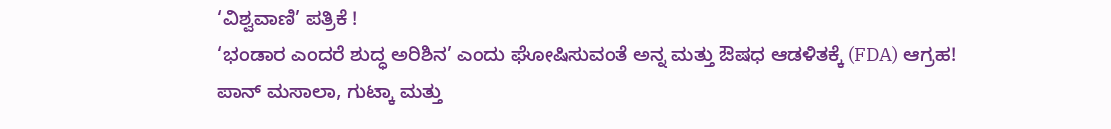‘ವಿಶ್ವವಾಣಿ’ ಪತ್ರಿಕೆ !
‘ಭಂಡಾರ ಎಂದರೆ ಶುದ್ಧ ಅರಿಶಿನ’ ಎಂದು ಘೋಷಿಸುವಂತೆ ಅನ್ನ ಮತ್ತು ಔಷಧ ಆಡಳಿತಕ್ಕೆ (FDA) ಆಗ್ರಹ!
ಪಾನ್ ಮಸಾಲಾ, ಗುಟ್ಕಾ ಮತ್ತು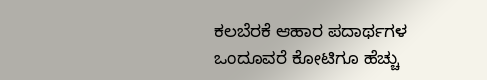ಕಲಬೆರಕೆ ಆಹಾರ ಪದಾರ್ಥಗಳ ಒಂದೂವರೆ ಕೋಟಿಗೂ ಹೆಚ್ಚು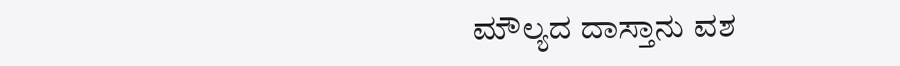ಮೌಲ್ಯದ ದಾಸ್ತಾನು ವಶ